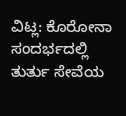ವಿಟ್ಲ: ಕೊರೋನಾ ಸಂದರ್ಭದಲ್ಲಿ ತುರ್ತು ಸೇವೆಯ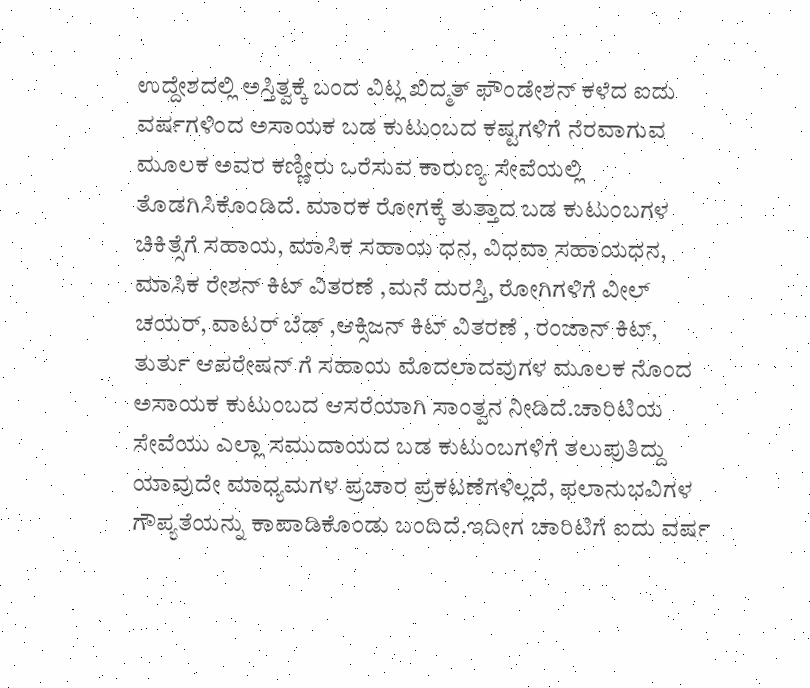ಉದ್ದೇಶದಲ್ಲಿ ಅಸ್ತಿತ್ವಕ್ಕೆ ಬಂದ ವಿಟ್ಲ ಖಿದ್ಮತ್ ಫೌಂಡೇಶನ್ ಕಳೆದ ಐದು ವರ್ಷಗಳಿಂದ ಅಸಾಯಕ ಬಡ ಕುಟುಂಬದ ಕಷ್ಟಗಳಿಗೆ ನೆರವಾಗುವ ಮೂಲಕ ಅವರ ಕಣ್ಣೀರು ಒರೆಸುವ ಕಾರುಣ್ಯ ಸೇವೆಯಲ್ಲಿ ತೊಡಗಿಸಿಕೊಂಡಿದೆ. ಮಾರಕ ರೋಗಕ್ಕೆ ತುತ್ತಾದ ಬಡ ಕುಟುಂಬಗಳ ಚಿಕಿತ್ಸೆಗೆ ಸಹಾಯ, ಮಾಸಿಕ ಸಹಾಯ ಧನ, ವಿಧವಾ ಸಹಾಯಧನ, ಮಾಸಿಕ ರೇಶನ್ ಕಿಟ್ ವಿತರಣೆ ,ಮನೆ ದುರಸ್ತಿ, ರೋಗಿಗಳಿಗೆ ವೀಲ್ ಚಯರ್, ವಾಟರ್ ಬೆಡ್ ,ಆಕ್ಸಿಜನ್ ಕಿಟ್ ವಿತರಣೆ , ರಂಜಾನ್ ಕಿಟ್, ತುರ್ತು ಆಪರೇಷನ್ ಗೆ ಸಹಾಯ ಮೊದಲಾದವುಗಳ ಮೂಲಕ ನೊಂದ ಅಸಾಯಕ ಕುಟುಂಬದ ಆಸರೆಯಾಗಿ ಸಾಂತ್ವನ ನೀಡಿದೆ.ಚಾರಿಟಿಯ ಸೇವೆಯು ಎಲ್ಲಾ ಸಮುದಾಯದ ಬಡ ಕುಟುಂಬಗಳಿಗೆ ತಲುಪುತಿದ್ದು ಯಾವುದೇ ಮಾಧ್ಯಮಗಳ ಪ್ರಚಾರ ಪ್ರಕಟಣೆಗಳಿಲ್ಲದೆ, ಫಲಾನುಭವಿಗಳ ಗೌಪ್ಯತೆಯನ್ನು ಕಾಪಾಡಿಕೊಂಡು ಬಂದಿದೆ.ಇದೀಗ ಚಾರಿಟಿಗೆ ಐದು ವರ್ಷ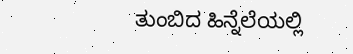ತುಂಬಿದ ಹಿನ್ನೆಲೆಯಲ್ಲಿ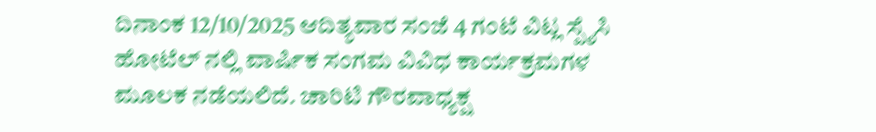ದಿನಾಂಕ 12/10/2025 ಆದಿತ್ಯವಾರ ಸಂಜೆ 4 ಗಂಟೆ ವಿಟ್ಲ ಸ್ಪೈಸಿ ಹೋಟೆಲ್ ನಲ್ಲಿ ವಾರ್ಷಿಕ ಸಂಗಮ ವಿವಿಧ ಕಾರ್ಯಕ್ರಮಗಳ ಮೂಲಕ ನಡೆಯಲಿದೆ. ಚಾರಿಟಿ ಗೌರವಾಧ್ಯಕ್ಷ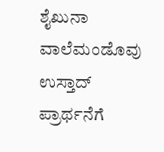ಶೈಖುನಾ ವಾಲೆಮಂಡೊವು ಉಸ್ತಾದ್ ಪ್ರಾರ್ಥನೆಗೆ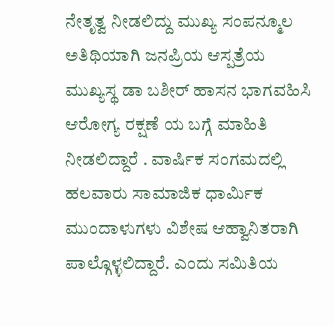ನೇತೃತ್ವ ನೀಡಲಿದ್ದು ಮುಖ್ಯ ಸಂಪನ್ಮೂಲ ಅತಿಥಿಯಾಗಿ ಜನಪ್ರಿಯ ಆಸ್ಪತ್ರೆಯ ಮುಖ್ಯಸ್ಥ ಡಾ ಬಶೀರ್ ಹಾಸನ ಭಾಗವಹಿಸಿ ಆರೋಗ್ಯ ರಕ್ಷಣೆ ಯ ಬಗ್ಗೆ ಮಾಹಿತಿ ನೀಡಲಿದ್ದಾರೆ . ವಾರ್ಷಿಕ ಸಂಗಮದಲ್ಲಿ ಹಲವಾರು ಸಾಮಾಜಿಕ ಧಾರ್ಮಿಕ ಮುಂದಾಳುಗಳು ವಿಶೇಷ ಆಹ್ವಾನಿತರಾಗಿ ಪಾಲ್ಗೊಳ್ಳಲಿದ್ದಾರೆ. ಎಂದು ಸಮಿತಿಯ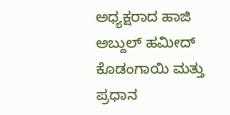ಅಧ್ಯಕ್ಷರಾದ ಹಾಜಿ ಅಬ್ದುಲ್ ಹಮೀದ್ ಕೊಡಂಗಾಯಿ ಮತ್ತು ಪ್ರಧಾನ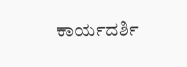ಕಾರ್ಯದರ್ಶಿ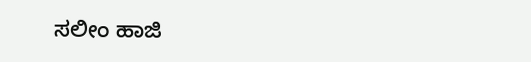ಸಲೀಂ ಹಾಜಿ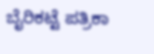ಬೈರಿಕಟ್ಟೆ ಪತ್ರಿಕಾ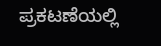ಪ್ರಕಟಣೆಯಲ್ಲಿ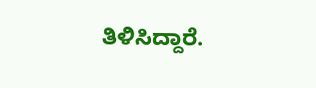ತಿಳಿಸಿದ್ದಾರೆ.